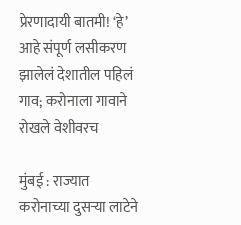प्रेरणादायी बातमी! ‘हे’ आहे संपूर्ण लसीकरण झालेलं देशातील पहिलं गाव; करोनाला गावाने रोखले वेशीवरच

मुंबई : राज्यात करोनाच्या दुसऱ्या लाटेने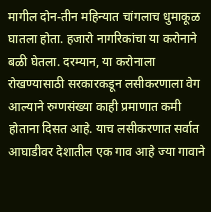मागील दोन-तीन महिन्यात चांगलाच धुमाकूळ घातला होता. हजारो नागरिकांचा या करोनाने बळी घेतला. दरम्यान, या करोनाला रोखण्यासाठी सरकारकडून लसीकरणाला वेग आल्याने रुग्णसंख्या काही प्रमाणात कमी होताना दिसत आहे. याच लसीकरणात सर्वात आघाडीवर देशातील एक गाव आहे ज्या गावाने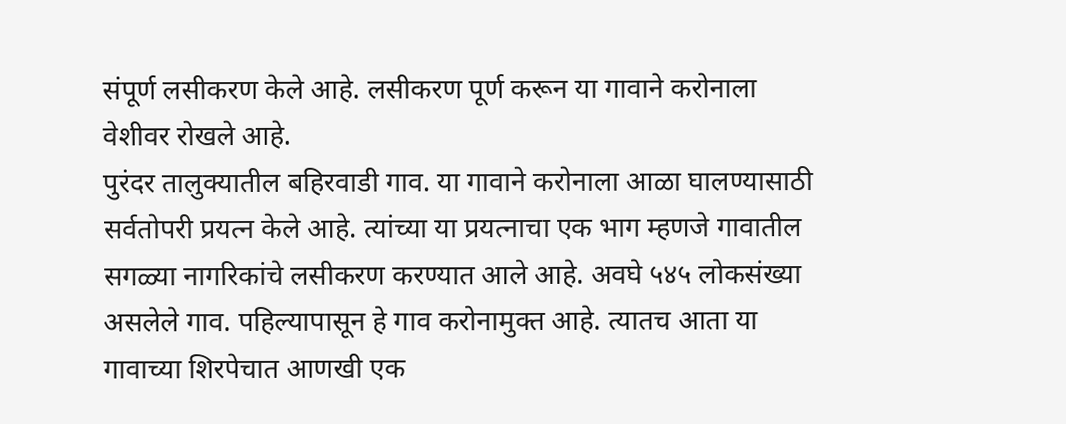संपूर्ण लसीकरण केले आहे. लसीकरण पूर्ण करून या गावाने करोनाला वेशीवर रोखले आहे.
पुरंदर तालुक्यातील बहिरवाडी गाव. या गावाने करोनाला आळा घालण्यासाठी सर्वतोपरी प्रयत्न केले आहे. त्यांच्या या प्रयत्नाचा एक भाग म्हणजे गावातील सगळ्या नागरिकांचे लसीकरण करण्यात आले आहे. अवघे ५४५ लोकसंख्या असलेले गाव. पहिल्यापासून हे गाव करोनामुक्त आहे. त्यातच आता या गावाच्या शिरपेचात आणखी एक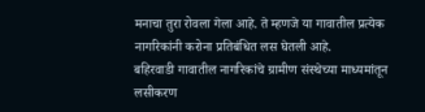मनाचा तुरा रोवला गेला आहे. ते म्हणजे या गावातील प्रत्येक नागरिकांनी करोना प्रतिबंधित लस घेतली आहे.
बहिरवाडी गावातील नागरिकांचे ग्रामीण संस्थेच्या माध्यमांतून लसीकरण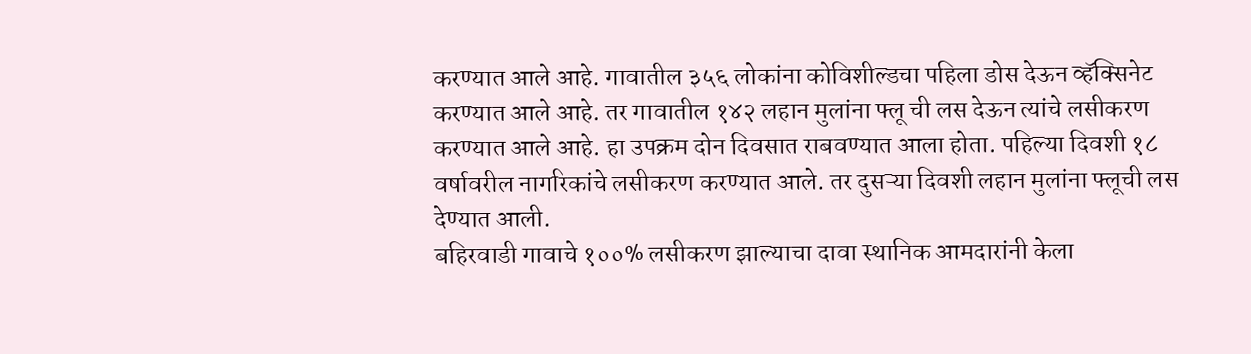करण्यात आले आहे. गावातील ३५६ लोकांना कोविशील्डचा पहिला डोस देऊन व्हॅक्सिनेट करण्यात आले आहे. तर गावातील १४२ लहान मुलांना फ्लू ची लस देऊन त्यांचे लसीकरण करण्यात आले आहे. हा उपक्रम दोन दिवसात राबवण्यात आला होता. पहिल्या दिवशी १८ वर्षावरील नागरिकांचे लसीकरण करण्यात आले. तर दुसऱ्या दिवशी लहान मुलांना फ्लूची लस देण्यात आली.
बहिरवाडी गावाचे १००% लसीकरण झाल्याचा दावा स्थानिक आमदारांनी केला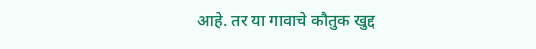आहे. तर या गावाचे कौतुक खुद्द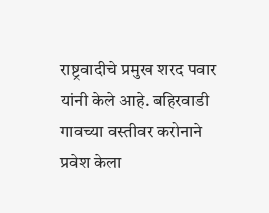राष्ट्रवादीचे प्रमुख शरद पवार यांनी केले आहे. बहिरवाडी गावच्या वस्तीवर करोनाने प्रवेश केला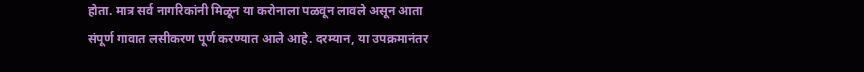होता. मात्र सर्व नागरिकांनी मिळून या करोनाला पळवून लावले असून आता संपूर्ण गावात लसीकरण पूर्ण करण्यात आले आहे. दरम्यान, या उपक्रमानंतर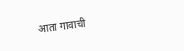आता गावाची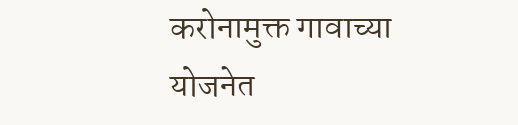करोनामुक्त गावाच्या योजनेत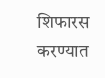शिफारस करण्यात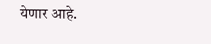येणार आहे.